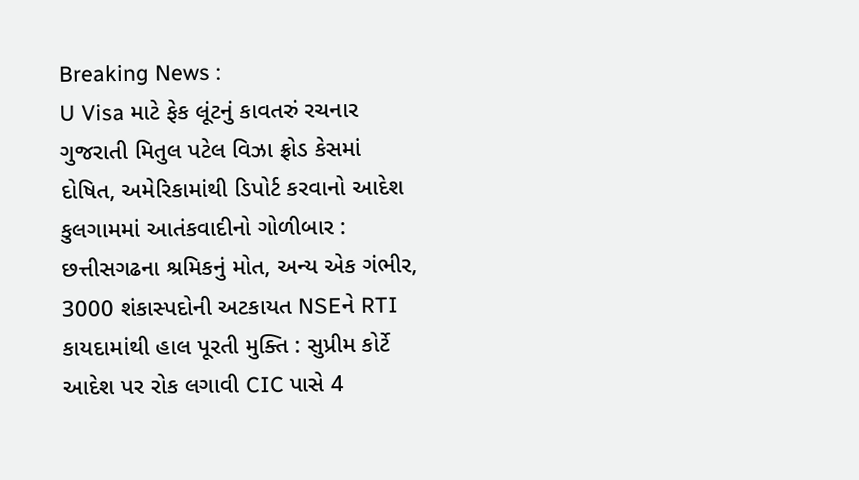Breaking News :
U Visa માટે ફેક લૂંટનું કાવતરું રચનાર ગુજરાતી મિતુલ પટેલ વિઝા ફ્રોડ કેસમાં દોષિત, અમેરિકામાંથી ડિપોર્ટ કરવાનો આદેશ કુલગામમાં આતંકવાદીનો ગોળીબાર : છત્તીસગઢના શ્રમિકનું મોત, અન્ય એક ગંભીર, 3000 શંકાસ્પદોની અટકાયત NSEને RTI કાયદામાંથી હાલ પૂરતી મુક્તિ : સુપ્રીમ કોર્ટે આદેશ પર રોક લગાવી CIC પાસે 4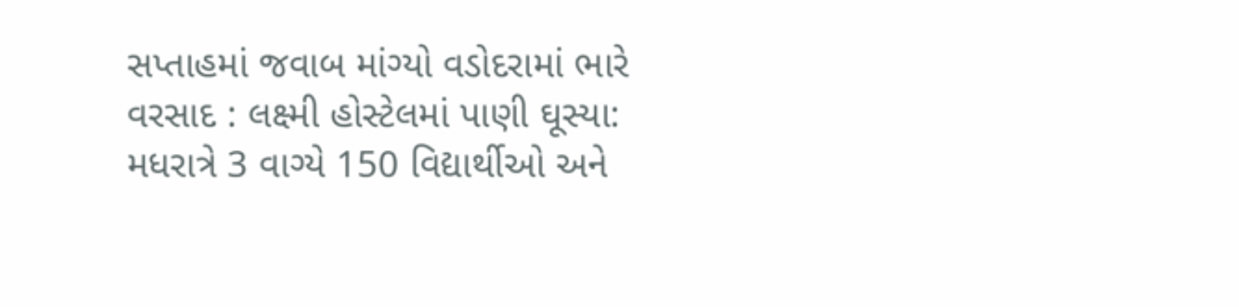સપ્તાહમાં જવાબ માંગ્યો વડોદરામાં ભારે વરસાદ : લક્ષ્મી હોસ્ટેલમાં પાણી ઘૂસ્યા: મધરાત્રે 3 વાગ્યે 150 વિદ્યાર્થીઓ અને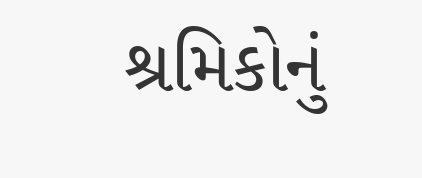શ્રમિકોનું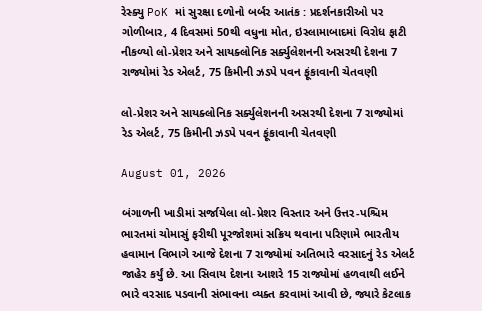રેસ્ક્યુ PoK માં સુરક્ષા દળોનો બર્બર આતંક : પ્રદર્શનકારીઓ પર ગોળીબાર, 4 દિવસમાં 50થી વધુના મોત, ઇસ્લામાબાદમાં વિરોધ ફાટી નીકળ્યો લો-પ્રેશર અને સાયક્લોનિક સર્ક્યુલેશનની અસરથી દેશના 7 રાજ્યોમાં રેડ એલર્ટ, 75 કિમીની ઝડપે પવન ફૂંકાવાની ચેતવણી

લો-પ્રેશર અને સાયક્લોનિક સર્ક્યુલેશનની અસરથી દેશના 7 રાજ્યોમાં રેડ એલર્ટ, 75 કિમીની ઝડપે પવન ફૂંકાવાની ચેતવણી

August 01, 2026

બંગાળની ખાડીમાં સર્જાયેલા લો-પ્રેશર વિસ્તાર અને ઉત્તર-પશ્ચિમ ભારતમાં ચોમાસું ફરીથી પૂરજોશમાં સક્રિય થવાના પરિણામે ભારતીય હવામાન વિભાગે આજે દેશના 7 રાજ્યોમાં અતિભારે વરસાદનું રેડ એલર્ટ જાહેર કર્યું છે. આ સિવાય દેશના આશરે 15 રાજ્યોમાં હળવાથી લઈને ભારે વરસાદ પડવાની સંભાવના વ્યક્ત કરવામાં આવી છે, જ્યારે કેટલાક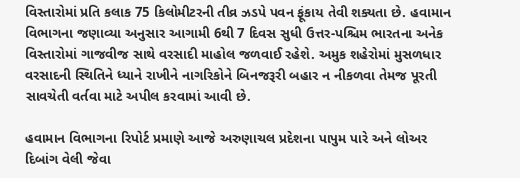વિસ્તારોમાં પ્રતિ કલાક 75 કિલોમીટરની તીવ્ર ઝડપે પવન ફૂંકાય તેવી શક્યતા છે. હવામાન વિભાગના જણાવ્યા અનુસાર આગામી 6થી 7 દિવસ સુધી ઉત્તર-પશ્ચિમ ભારતના અનેક વિસ્તારોમાં ગાજવીજ સાથે વરસાદી માહોલ જળવાઈ રહેશે. અમુક શહેરોમાં મુસળધાર વરસાદની સ્થિતિને ધ્યાને રાખીને નાગરિકોને બિનજરૂરી બહાર ન નીકળવા તેમજ પૂરતી સાવચેતી વર્તવા માટે અપીલ કરવામાં આવી છે.

હવામાન વિભાગના રિપોર્ટ પ્રમાણે આજે અરુણાચલ પ્રદેશના પાપુમ પારે અને લોઅર દિબાંગ વેલી જેવા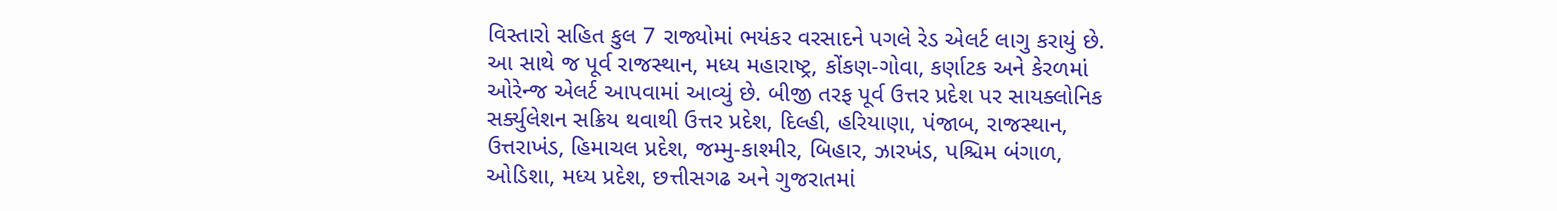વિસ્તારો સહિત કુલ 7 રાજ્યોમાં ભયંકર વરસાદને પગલે રેડ એલર્ટ લાગુ કરાયું છે. આ સાથે જ પૂર્વ રાજસ્થાન, મધ્ય મહારાષ્ટ્ર, કોંકણ-ગોવા, કર્ણાટક અને કેરળમાં ઓરેન્જ એલર્ટ આપવામાં આવ્યું છે. બીજી તરફ પૂર્વ ઉત્તર પ્રદેશ પર સાયક્લોનિક સર્ક્યુલેશન સક્રિય થવાથી ઉત્તર પ્રદેશ, દિલ્હી, હરિયાણા, પંજાબ, રાજસ્થાન, ઉત્તરાખંડ, હિમાચલ પ્રદેશ, જમ્મુ-કાશ્મીર, બિહાર, ઝારખંડ, પશ્ચિમ બંગાળ, ઓડિશા, મધ્ય પ્રદેશ, છત્તીસગઢ અને ગુજરાતમાં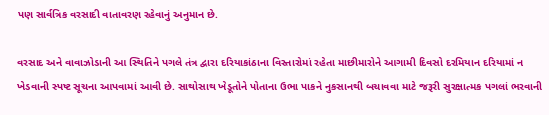પણ સાર્વત્રિક વરસાદી વાતાવરણ રહેવાનું અનુમાન છે.

વરસાદ અને વાવાઝોડાની આ સ્થિતિને પગલે તંત્ર દ્વારા દરિયાકાંઠાના વિસ્તારોમાં રહેતા માછીમારોને આગામી દિવસો દરમિયાન દરિયામાં ન ખેડવાની સ્પષ્ટ સૂચના આપવામાં આવી છે. સાથોસાથ ખેડૂતોને પોતાના ઉભા પાકને નુકસાનથી બચાવવા માટે જરૂરી સુરક્ષાત્મક પગલાં ભરવાની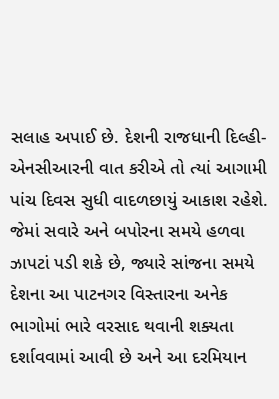સલાહ અપાઈ છે. દેશની રાજધાની દિલ્હી-એનસીઆરની વાત કરીએ તો ત્યાં આગામી પાંચ દિવસ સુધી વાદળછાયું આકાશ રહેશે. જેમાં સવારે અને બપોરના સમયે હળવા ઝાપટાં પડી શકે છે, જ્યારે સાંજના સમયે દેશના આ પાટનગર વિસ્તારના અનેક ભાગોમાં ભારે વરસાદ થવાની શક્યતા દર્શાવવામાં આવી છે અને આ દરમિયાન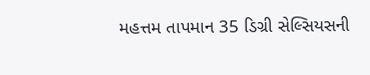મહત્તમ તાપમાન 35 ડિગ્રી સેલ્સિયસની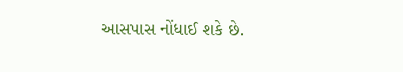આસપાસ નોંધાઈ શકે છે.